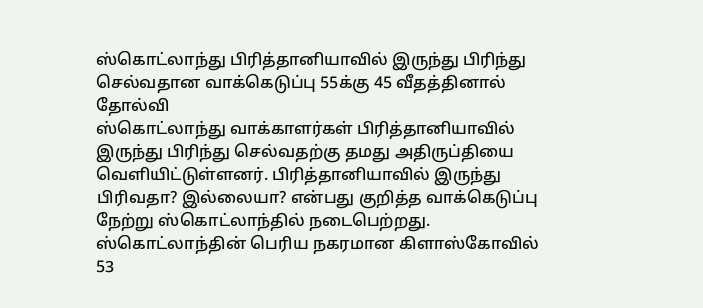ஸ்கொட்லாந்து பிரித்தானியாவில் இருந்து பிரிந்து செல்வதான வாக்கெடுப்பு 55க்கு 45 வீதத்தினால் தோல்வி
ஸ்கொட்லாந்து வாக்காளர்கள் பிரித்தானியாவில் இருந்து பிரிந்து செல்வதற்கு தமது அதிருப்தியை வெளியிட்டுள்ளனர். பிரித்தானியாவில் இருந்து பிரிவதா? இல்லையா? என்பது குறித்த வாக்கெடுப்பு நேற்று ஸ்கொட்லாந்தில் நடைபெற்றது.
ஸ்கொட்லாந்தின் பெரிய நகரமான கிளாஸ்கோவில் 53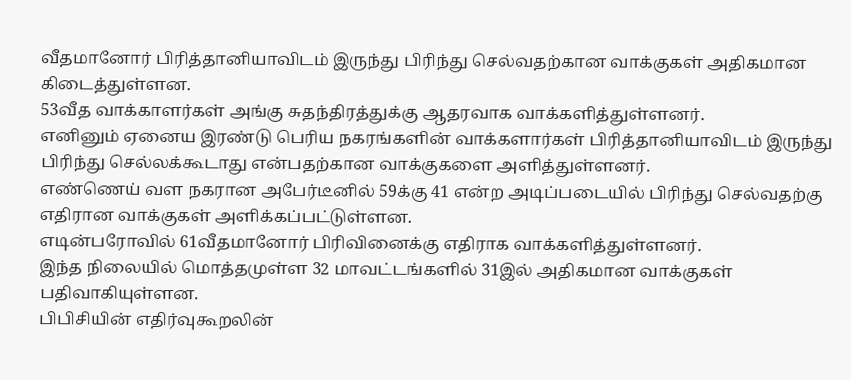வீதமானோர் பிரித்தானியாவிடம் இருந்து பிரிந்து செல்வதற்கான வாக்குகள் அதிகமான கிடைத்துள்ளன.
53வீத வாக்காளர்கள் அங்கு சுதந்திரத்துக்கு ஆதரவாக வாக்களித்துள்ளனர்.
எனினும் ஏனைய இரண்டு பெரிய நகரங்களின் வாக்களார்கள் பிரித்தானியாவிடம் இருந்து பிரிந்து செல்லக்கூடாது என்பதற்கான வாக்குகளை அளித்துள்ளனர்.
எண்ணெய் வள நகரான அபேர்டீனில் 59க்கு 41 என்ற அடிப்படையில் பிரிந்து செல்வதற்கு எதிரான வாக்குகள் அளிக்கப்பட்டுள்ளன.
எடின்பரோவில் 61வீதமானோர் பிரிவினைக்கு எதிராக வாக்களித்துள்ளனர்.
இந்த நிலையில் மொத்தமுள்ள 32 மாவட்டங்களில் 31இல் அதிகமான வாக்குகள் பதிவாகியுள்ளன.
பிபிசியின் எதிர்வுகூறலின்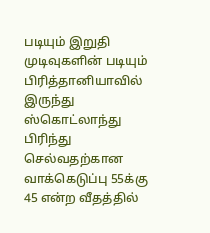படியும் இறுதி முடிவுகளின் படியும் பிரித்தானியாவில் இருந்து ஸ்கொட்லாந்து பிரிந்து செல்வதற்கான வாக்கெடுப்பு 55க்கு 45 என்ற வீதத்தில்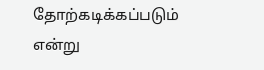தோற்கடிக்கப்படும் என்று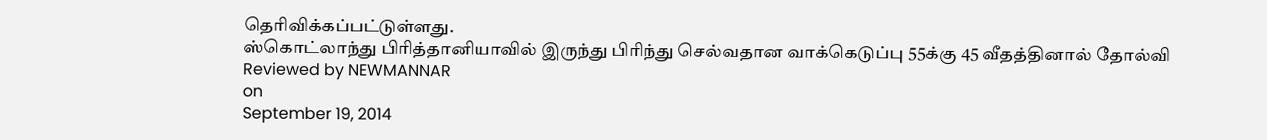தெரிவிக்கப்பட்டுள்ளது.
ஸ்கொட்லாந்து பிரித்தானியாவில் இருந்து பிரிந்து செல்வதான வாக்கெடுப்பு 55க்கு 45 வீதத்தினால் தோல்வி
Reviewed by NEWMANNAR
on
September 19, 2014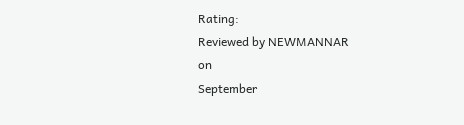Rating:
Reviewed by NEWMANNAR
on
September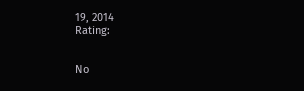19, 2014
Rating:


No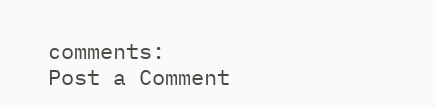comments:
Post a Comment